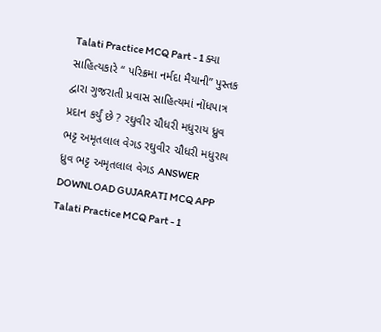Talati Practice MCQ Part - 1 ક્યા સાહિત્યકારે “ પરિક્રમા નર્મદા મૈયાની” પુસ્તક દ્વારા ગુજરાતી પ્રવાસ સાહિત્યમાં નોંધપાત્ર પ્રદાન કર્યું છે ? રઘુવીર ચૌધરી મધુરાય ધ્રુવ ભટ્ટ અમૃતલાલ વેગડ રઘુવીર ચૌધરી મધુરાય ધ્રુવ ભટ્ટ અમૃતલાલ વેગડ ANSWER DOWNLOAD GUJARATI MCQ APP
Talati Practice MCQ Part - 1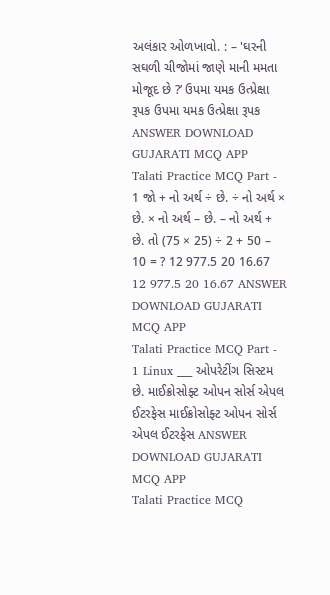અલંકાર ઓળખાવો. : – 'ઘરની સઘળી ચીજોમાં જાણે માની મમતા મોજૂદ છે ?’ ઉપમા યમક ઉત્પ્રેક્ષા રૂપક ઉપમા યમક ઉત્પ્રેક્ષા રૂપક ANSWER DOWNLOAD GUJARATI MCQ APP
Talati Practice MCQ Part - 1 જો + નો અર્થ ÷ છે. ÷ નો અર્થ × છે. × નો અર્થ – છે. – નો અર્થ + છે. તો (75 × 25) ÷ 2 + 50 – 10 = ? 12 977.5 20 16.67 12 977.5 20 16.67 ANSWER DOWNLOAD GUJARATI MCQ APP
Talati Practice MCQ Part - 1 Linux ___ ઓપરેટીંગ સિસ્ટમ છે. માઈક્રોસોફ્ટ ઓપન સોર્સ એપલ ઈટરફેસ માઈક્રોસોફ્ટ ઓપન સોર્સ એપલ ઈટરફેસ ANSWER DOWNLOAD GUJARATI MCQ APP
Talati Practice MCQ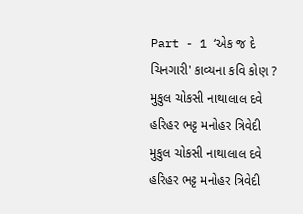Part - 1 ‘એક જ દે ચિનગારી' કાવ્યના કવિ કોણ ? મુકુલ ચોકસી નાથાલાલ દવે હરિહર ભટ્ટ મનોહર ત્રિવેદી મુકુલ ચોકસી નાથાલાલ દવે હરિહર ભટ્ટ મનોહર ત્રિવેદી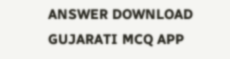ANSWER DOWNLOAD GUJARATI MCQ APP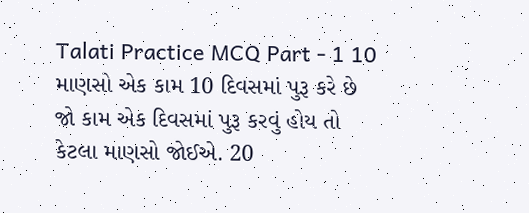Talati Practice MCQ Part - 1 10 માણસો એક કામ 10 દિવસમાં પુરૂ કરે છે જો કામ એક દિવસમાં પુરૂ કરવું હોય તો કેટલા માણસો જોઈએ. 20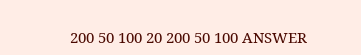200 50 100 20 200 50 100 ANSWER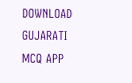DOWNLOAD GUJARATI MCQ APP